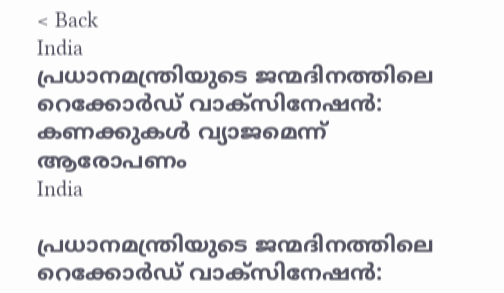< Back
India
പ്രധാനമന്ത്രിയുടെ ജന്മദിനത്തിലെ റെക്കോർഡ് വാക്സിനേഷൻ: കണക്കുകൾ വ്യാജമെന്ന് ആരോപണം
India

പ്രധാനമന്ത്രിയുടെ ജന്മദിനത്തിലെ റെക്കോർഡ് വാക്സിനേഷൻ: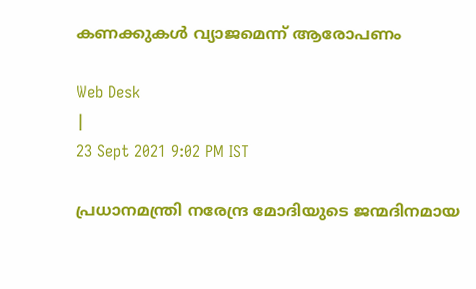കണക്കുകൾ വ്യാജമെന്ന് ആരോപണം

Web Desk
|
23 Sept 2021 9:02 PM IST

പ്രധാനമന്ത്രി നരേന്ദ്ര മോദിയുടെ ജന്മദിനമായ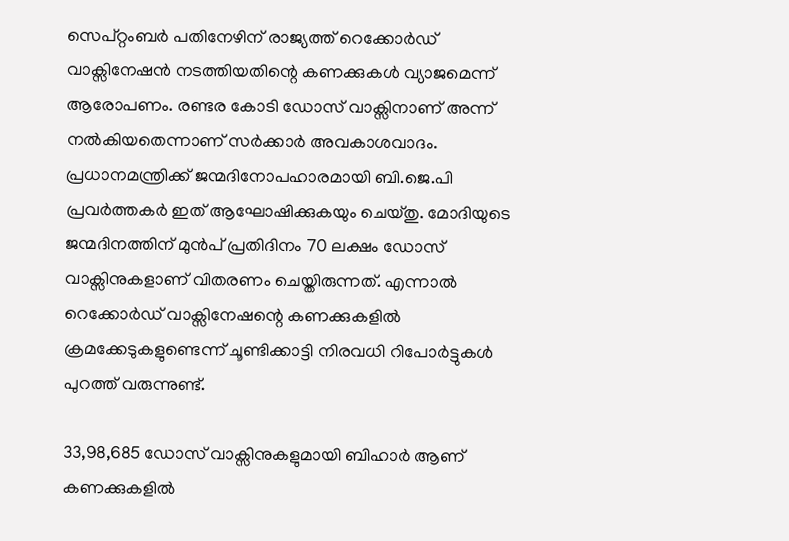സെപ്റ്റംബർ പതിനേഴിന് രാജ്യത്ത് റെക്കോർഡ് വാക്സിനേഷൻ നടത്തിയതിന്റെ കണക്കുകൾ വ്യാജമെന്ന് ആരോപണം. രണ്ടര കോടി ഡോസ് വാക്സിനാണ് അന്ന് നൽകിയതെന്നാണ് സർക്കാർ അവകാശവാദം. പ്രധാനമന്ത്രിക്ക് ജന്മദിനോപഹാരമായി ബി.ജെ.പി പ്രവർത്തകർ ഇത് ആഘോഷിക്കുകയും ചെയ്തു. മോദിയുടെ ജന്മദിനത്തിന് മുൻപ് പ്രതിദിനം 70 ലക്ഷം ഡോസ് വാക്സിനുകളാണ് വിതരണം ചെയ്തിരുന്നത്. എന്നാൽ റെക്കോർഡ് വാക്സിനേഷന്റെ കണക്കുകളിൽ ക്രമക്കേടുകളുണ്ടെന്ന് ചൂണ്ടിക്കാട്ടി നിരവധി റിപോർട്ടുകൾ പുറത്ത് വരുന്നുണ്ട്.

33,98,685 ഡോസ് വാക്സിനുകളുമായി ബിഹാർ ആണ് കണക്കുകളിൽ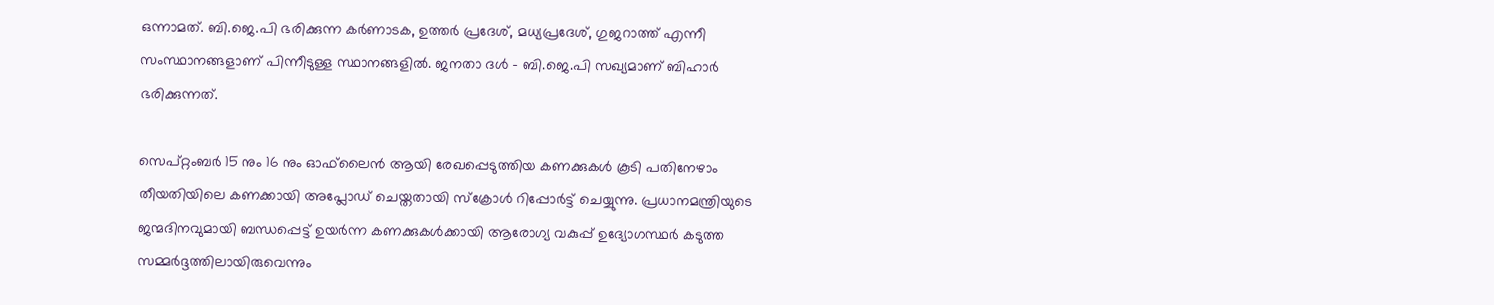ഒന്നാമത്. ബി.ജെ.പി ഭരിക്കുന്ന കർണാടക, ഉത്തർ പ്രദേശ്, മധ്യപ്രദേശ്, ഗുജറാത്ത് എന്നീ സംസ്ഥാനങ്ങളാണ് പിന്നീടുള്ള സ്ഥാനങ്ങളിൽ. ജനതാ ദൾ - ബി.ജെ.പി സഖ്യമാണ് ബിഹാർ ഭരിക്കുന്നത്.

സെപ്റ്റംബർ 15 നും 16 നും ഓഫ്‌ലൈൻ ആയി രേഖപ്പെടുത്തിയ കണക്കുകൾ കൂടി പതിനേഴാം തീയതിയിലെ കണക്കായി അപ്ലോഡ് ചെയ്തതായി സ്ക്രോൾ റിപ്പോർട്ട് ചെയ്യുന്നു. പ്രധാനമന്ത്രിയുടെ ജന്മദിനവുമായി ബന്ധപ്പെട്ട് ഉയർന്ന കണക്കുകൾക്കായി ആരോഗ്യ വകുപ്പ് ഉദ്യോഗസ്ഥർ കടുത്ത സമ്മർദ്ദത്തിലായിരുവെന്നും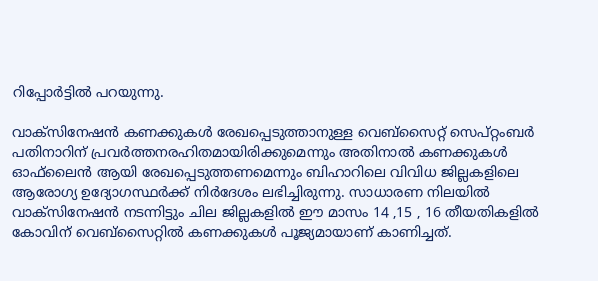റിപ്പോർട്ടിൽ പറയുന്നു.

വാക്സിനേഷൻ കണക്കുകൾ രേഖപ്പെടുത്താനുള്ള വെബ്‌സൈറ്റ് സെപ്റ്റംബർ പതിനാറിന് പ്രവർത്തനരഹിതമായിരിക്കുമെന്നും അതിനാൽ കണക്കുകൾ ഓഫ്‌ലൈൻ ആയി രേഖപ്പെടുത്തണമെന്നും ബിഹാറിലെ വിവിധ ജില്ലകളിലെ ആരോഗ്യ ഉദ്യോഗസ്ഥർക്ക് നിർദേശം ലഭിച്ചിരുന്നു. സാധാരണ നിലയിൽ വാക്സിനേഷൻ നടന്നിട്ടും ചില ജില്ലകളിൽ ഈ മാസം 14 ,15 , 16 തീയതികളിൽ കോവിന് വെബ്‌സൈറ്റിൽ കണക്കുകൾ പൂജ്യമായാണ് കാണിച്ചത്.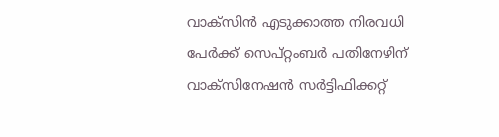വാക്സിൻ എടുക്കാത്ത നിരവധി പേർക്ക് സെപ്റ്റംബർ പതിനേഴിന് വാക്സിനേഷൻ സർട്ടിഫിക്കറ്റ്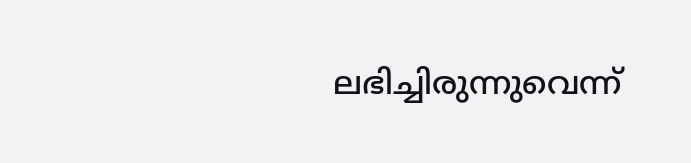ലഭിച്ചിരുന്നുവെന്ന്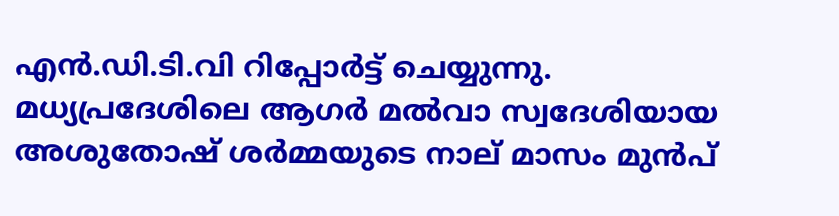എൻ.ഡി.ടി.വി റിപ്പോർട്ട് ചെയ്യുന്നു. മധ്യപ്രദേശിലെ ആഗർ മൽവാ സ്വദേശിയായ അശുതോഷ് ശർമ്മയുടെ നാല് മാസം മുൻപ്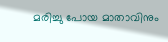മരിച്ചു പോയ മാതാവിനും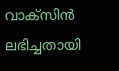വാക്സിൻ ലഭിച്ചതായി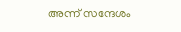അന്ന് സന്ദേശം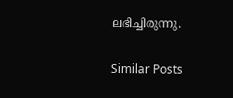ലഭിച്ചിരുന്നു.

Similar Posts